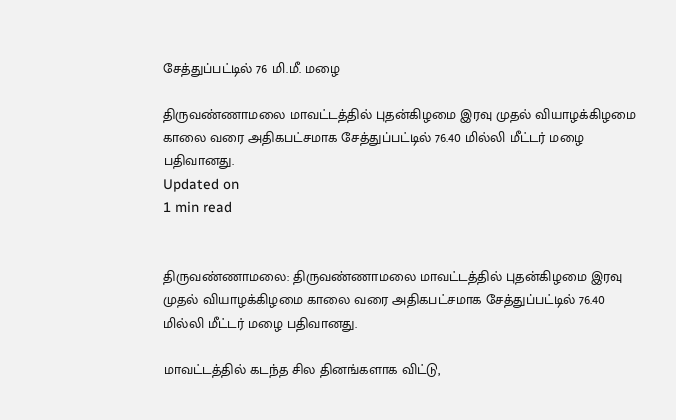சேத்துப்பட்டில் 76 மி.மீ. மழை

திருவண்ணாமலை மாவட்டத்தில் புதன்கிழமை இரவு முதல் வியாழக்கிழமை காலை வரை அதிகபட்சமாக சேத்துப்பட்டில் 76.40 மில்லி மீட்டர் மழை பதிவானது.
Updated on
1 min read


திருவண்ணாமலை: திருவண்ணாமலை மாவட்டத்தில் புதன்கிழமை இரவு முதல் வியாழக்கிழமை காலை வரை அதிகபட்சமாக சேத்துப்பட்டில் 76.40 மில்லி மீட்டர் மழை பதிவானது.

மாவட்டத்தில் கடந்த சில தினங்களாக விட்டு,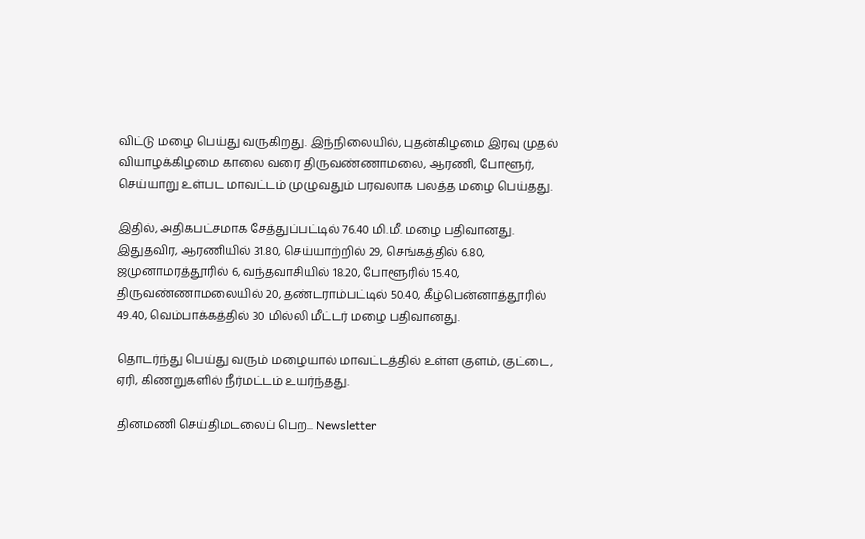விட்டு மழை பெய்து வருகிறது. இந்நிலையில், புதன்கிழமை இரவு முதல் வியாழக்கிழமை காலை வரை திருவண்ணாமலை, ஆரணி, போளூர், செய்யாறு உள்பட மாவட்டம் முழுவதும் பரவலாக பலத்த மழை பெய்தது.

இதில், அதிகபட்சமாக சேத்துப்பட்டில் 76.40 மி.மீ. மழை பதிவானது. இதுதவிர, ஆரணியில் 31.80, செய்யாற்றில் 29, செங்கத்தில் 6.80, ஜமுனாமரத்தூரில் 6, வந்தவாசியில் 18.20, போளூரில் 15.40, திருவண்ணாமலையில் 20, தண்டராம்பட்டில் 50.40, கீழ்பென்னாத்தூரில் 49.40, வெம்பாக்கத்தில் 30 மில்லி மீட்டர் மழை பதிவானது.

தொடர்ந்து பெய்து வரும் மழையால் மாவட்டத்தில் உள்ள குளம், குட்டை, ஏரி, கிணறுகளில் நீர்மட்டம் உயர்ந்தது.

தினமணி செய்திமடலைப் பெற... Newsletter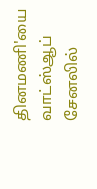தினமணி'யை வாட்ஸ்ஆப் சேனலில்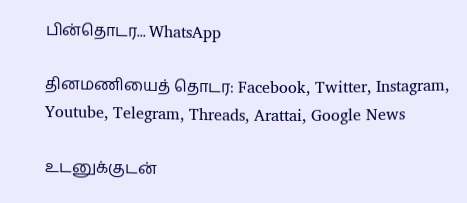பின்தொடர... WhatsApp

தினமணியைத் தொடர: Facebook, Twitter, Instagram, Youtube, Telegram, Threads, Arattai, Google News

உடனுக்குடன்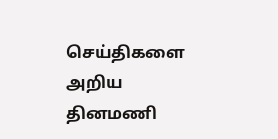செய்திகளை அறிய தினமணி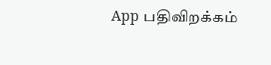App பதிவிறக்கம்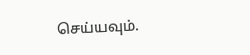செய்யவும்.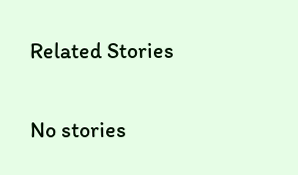Related Stories

No stories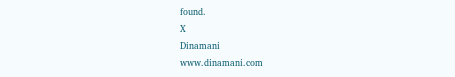found.
X
Dinamani
www.dinamani.com